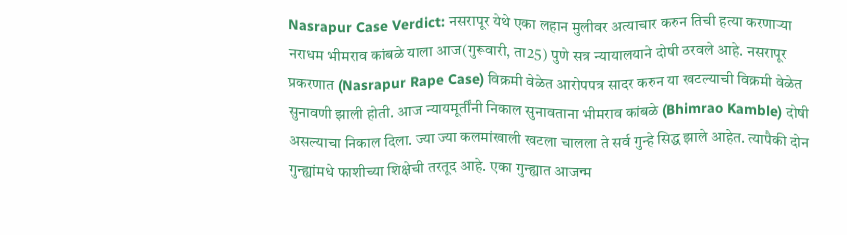Nasrapur Case Verdict: नसरापूर येथे एका लहान मुलीवर अत्याचार करुन तिची हत्या करणाऱ्या नराधम भीमराव कांबळे याला आज(गुरूवारी, ता25) पुणे सत्र न्यायालयाने दोषी ठरवले आहे. नसरापूर प्रकरणात (Nasrapur Rape Case) विक्रमी वेळेत आरोपपत्र सादर करुन या खटल्याची विक्रमी वेळेत सुनावणी झाली होती. आज न्यायमूर्तींनी निकाल सुनावताना भीमराव कांबळे (Bhimrao Kamble) दोषी असल्याचा निकाल दिला. ज्या ज्या कलमांखाली खटला चालला ते सर्व गुन्हे सिद्ध झाले आहेत. त्यापैकी दोन गुन्ह्यांमधे फाशीच्या शिक्षेची तरतूद आहे. एका गुन्ह्यात आजन्म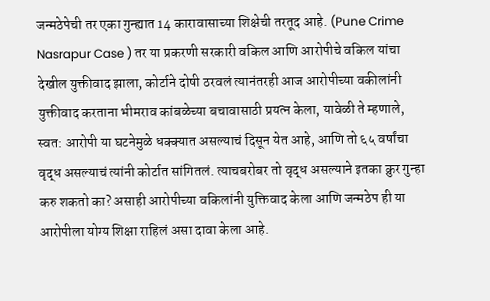जन्मठेपेची तर एका गुन्ह्यात 14 कारावासाच्या शिक्षेची तरतूद आहे. (Pune Crime Nasrapur Case ) तर या प्रकरणी सरकारी वकिल आणि आरोपीचे वकिल यांचा देखील युक्तीवाद झाला, कोर्टाने दोषी ठरवलं त्यानंतरही आज आरोपीच्या वकीलांनी युक्तीवाद करताना भीमराव कांबळेच्या बचावासाठी प्रयत्न केला, यावेळी ते म्हणाले, स्वत: आरोपी या घटनेमुळे धक्क्यात असल्याचं दिसून येत आहे, आणि तो ६५ वर्षांचा वृद्ध असल्याचं त्यांनी कोर्टात सांगितलं. त्याचबरोबर तो वृद्ध असल्याने इतका क्रुर गुन्हा करु शकतो का? असाही आरोपीच्या वकिलांनी युक्तिवाद केला आणि जन्मठेप ही या आरोपीला योग्य शिक्षा राहिलं असा दावा केला आहे.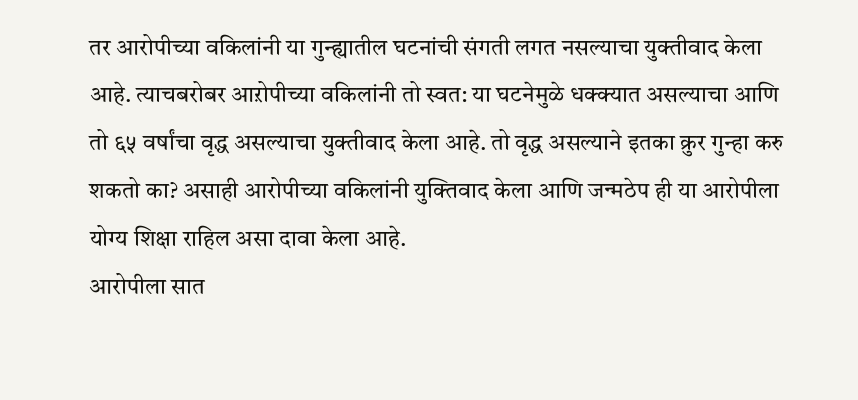तर आरोपीच्या वकिलांनी या गुन्ह्यातील घटनांची संगती लगत नसल्याचा युक्तीवाद केला आहे. त्याचबरोबर आऱोपीच्या वकिलांनी तो स्वत: या घटनेमुळे धक्क्यात असल्याचा आणि तो ६५ वर्षांचा वृद्ध असल्याचा युक्तीवाद केला आहे. तो वृद्ध असल्याने इतका क्रुर गुन्हा करु शकतो का? असाही आरोपीच्या वकिलांनी युक्तिवाद केला आणि जन्मठेप ही या आरोपीला योग्य शिक्षा राहिल असा दावा केला आहे.
आरोपीला सात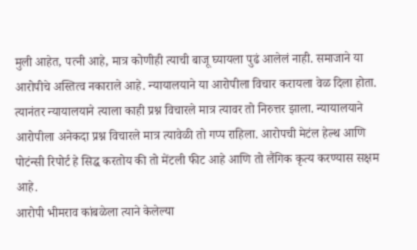मुली आहेत, पत्नी आहे, मात्र कोणीही त्याची बाजू घ्यायला पुढं आलेलं नाही. समाजाने या आरोपीचे अस्तित्व नकाराले आहे. न्यायालयाने या आरोपीला विचार करायला वेळ दिला होता. त्यानंतर न्यायालयाने त्याला काही प्रश्न विचारले मात्र त्यावर तो निरुत्तर झाला. न्यायालयाने आरोपीला अनेकदा प्रश्न विचारले मात्र त्यावेळी तो गप्प राहिला. आरोपची मेटंल हेल्थ आणि पोटंन्सी रिपोर्ट हे सिद्ध करतोय की तो मेंटली फीट आहे आणि तो लैंगिक कृत्य करण्यास सक्षम आहे.
आरोपी भीमराव कांबळेला त्याने केलेल्या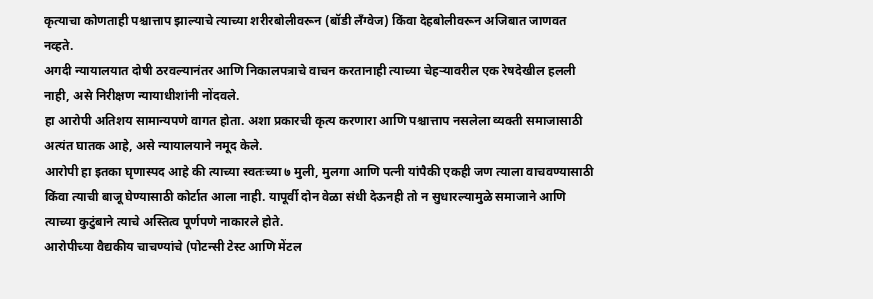कृत्याचा कोणताही पश्चात्ताप झाल्याचे त्याच्या शरीरबोलीवरून (बॉडी लँग्वेज) किंवा देहबोलीवरून अजिबात जाणवत नव्हते.
अगदी न्यायालयात दोषी ठरवल्यानंतर आणि निकालपत्राचे वाचन करतानाही त्याच्या चेहऱ्यावरील एक रेषदेखील हलली नाही, असे निरीक्षण न्यायाधीशांनी नोंदवले.
हा आरोपी अतिशय सामान्यपणे वागत होता. अशा प्रकारची कृत्य करणारा आणि पश्चात्ताप नसलेला व्यक्ती समाजासाठी अत्यंत घातक आहे, असे न्यायालयाने नमूद केले.
आरोपी हा इतका घृणास्पद आहे की त्याच्या स्वतःच्या ७ मुली, मुलगा आणि पत्नी यांपैकी एकही जण त्याला वाचवण्यासाठी किंवा त्याची बाजू घेण्यासाठी कोर्टात आला नाही. यापूर्वी दोन वेळा संधी देऊनही तो न सुधारल्यामुळे समाजाने आणि त्याच्या कुटुंबाने त्याचे अस्तित्व पूर्णपणे नाकारले होते.
आरोपीच्या वैद्यकीय चाचण्यांचे (पोटन्सी टेस्ट आणि मेंटल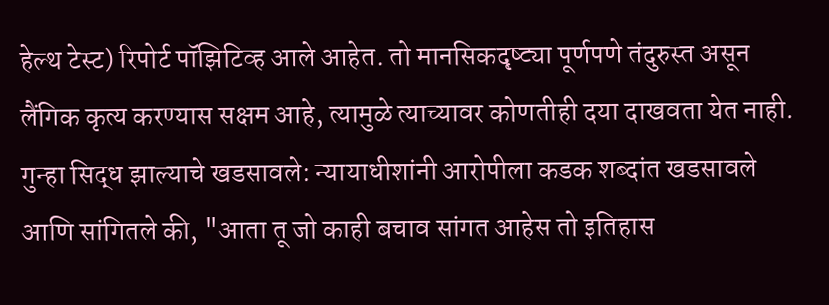हेल्थ टेस्ट) रिपोर्ट पॉझिटिव्ह आले आहेत. तो मानसिकदृष्ट्या पूर्णपणे तंदुरुस्त असून लैंगिक कृत्य करण्यास सक्षम आहे, त्यामुळे त्याच्यावर कोणतीही दया दाखवता येत नाही.
गुन्हा सिद्ध झाल्याचे खडसावले: न्यायाधीशांनी आरोपीला कडक शब्दांत खडसावले आणि सांगितले की, "आता तू जो काही बचाव सांगत आहेस तो इतिहास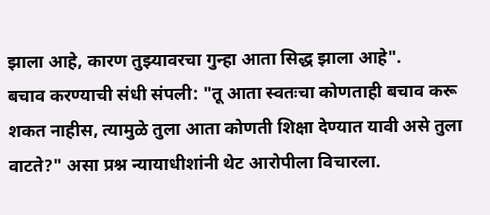झाला आहे, कारण तुझ्यावरचा गुन्हा आता सिद्ध झाला आहे".
बचाव करण्याची संधी संपली: "तू आता स्वतःचा कोणताही बचाव करू शकत नाहीस, त्यामुळे तुला आता कोणती शिक्षा देण्यात यावी असे तुला वाटते?" असा प्रश्न न्यायाधीशांनी थेट आरोपीला विचारला.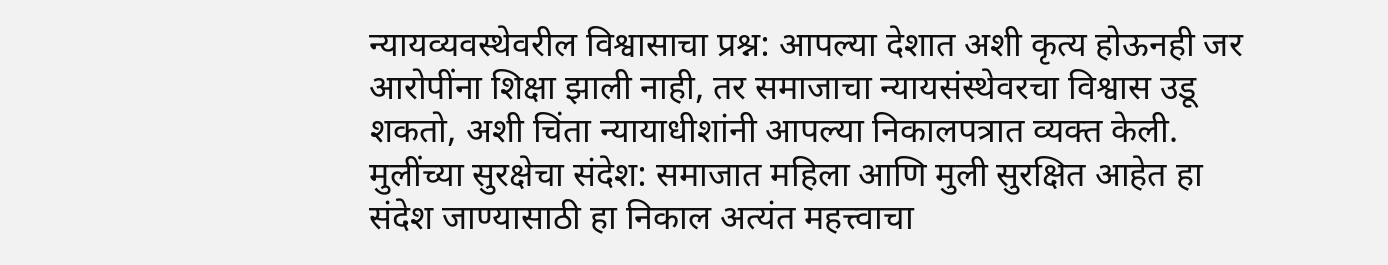न्यायव्यवस्थेवरील विश्वासाचा प्रश्न: आपल्या देशात अशी कृत्य होऊनही जर आरोपींना शिक्षा झाली नाही, तर समाजाचा न्यायसंस्थेवरचा विश्वास उडू शकतो, अशी चिंता न्यायाधीशांनी आपल्या निकालपत्रात व्यक्त केली.
मुलींच्या सुरक्षेचा संदेश: समाजात महिला आणि मुली सुरक्षित आहेत हा संदेश जाण्यासाठी हा निकाल अत्यंत महत्त्वाचा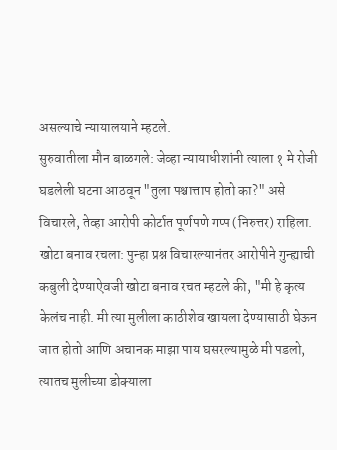असल्याचे न्यायालयाने म्हटले.
सुरुवातीला मौन बाळगले: जेव्हा न्यायाधीशांनी त्याला १ मे रोजी घडलेली घटना आठवून "तुला पश्चात्ताप होतो का?" असे विचारले, तेव्हा आरोपी कोर्टात पूर्णपणे गप्प (निरुत्तर) राहिला.
खोटा बनाव रचला: पुन्हा प्रश्न विचारल्यानंतर आरोपीने गुन्ह्याची कबुली देण्याऐवजी खोटा बनाव रचत म्हटले की, "मी हे कृत्य केलंच नाही. मी त्या मुलीला काठीशेव खायला देण्यासाठी घेऊन जात होतो आणि अचानक माझा पाय घसरल्यामुळे मी पडलो, त्यातच मुलीच्या डोक्याला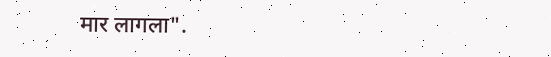मार लागला".